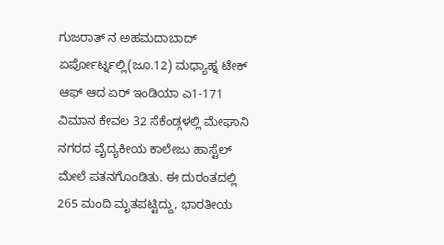ಗುಜರಾತ್ ನ ಅಹಮದಾಬಾದ್ ಏರ್ಪೋರ್ಟ್ನಲ್ಲಿ(ಜೂ.12) ಮಧ್ಯಾಹ್ನ ಟೇಕ್ ಆಫ್ ಆದ ಏರ್ ಇಂಡಿಯಾ ಎ1-171 ವಿಮಾನ ಕೇವಲ 32 ಸೆಕೆಂಡ್ಗಳಲ್ಲಿ ಮೇಘಾನಿ ನಗರದ ವೈದ್ಯಕೀಯ ಕಾಲೇಜು ಹಾಸ್ಟೆಲ್ ಮೇಲೆ ಪತನಗೊಂಡಿತು. ಈ ದುರಂತದಲ್ಲಿ 265 ಮಂದಿ ಮೃತಪಟ್ಟಿದ್ದು, ಭಾರತೀಯ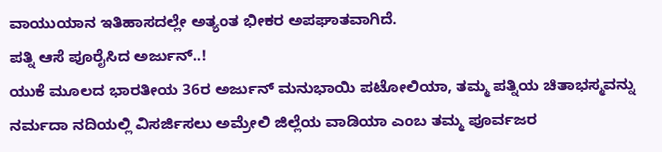ವಾಯುಯಾನ ಇತಿಹಾಸದಲ್ಲೇ ಅತ್ಯಂತ ಭೀಕರ ಅಪಘಾತವಾಗಿದೆ.
ಪತ್ನಿ ಆಸೆ ಪೂರೈಸಿದ ಅರ್ಜುನ್..!
ಯುಕೆ ಮೂಲದ ಭಾರತೀಯ 36ರ ಅರ್ಜುನ್ ಮನುಭಾಯಿ ಪಟೋಲಿಯಾ, ತಮ್ಮ ಪತ್ನಿಯ ಚಿತಾಭಸ್ಮವನ್ನು ನರ್ಮದಾ ನದಿಯಲ್ಲಿ ವಿಸರ್ಜಿಸಲು ಅಮ್ರೇಲಿ ಜಿಲ್ಲೆಯ ವಾಡಿಯಾ ಎಂಬ ತಮ್ಮ ಪೂರ್ವಜರ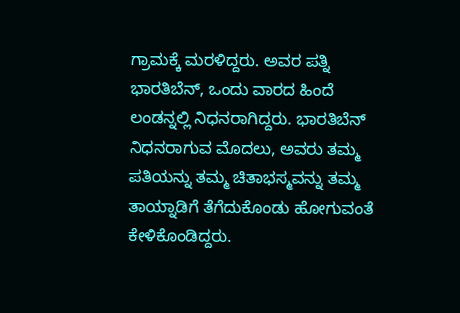ಗ್ರಾಮಕ್ಕೆ ಮರಳಿದ್ದರು. ಅವರ ಪತ್ನಿ ಭಾರತಿಬೆನ್, ಒಂದು ವಾರದ ಹಿಂದೆ ಲಂಡನ್ನಲ್ಲಿ ನಿಧನರಾಗಿದ್ದರು. ಭಾರತಿಬೆನ್ ನಿಧನರಾಗುವ ಮೊದಲು, ಅವರು ತಮ್ಮ ಪತಿಯನ್ನು ತಮ್ಮ ಚಿತಾಭಸ್ಮವನ್ನು ತಮ್ಮ ತಾಯ್ನಾಡಿಗೆ ತೆಗೆದುಕೊಂಡು ಹೋಗುವಂತೆ ಕೇಳಿಕೊಂಡಿದ್ದರು.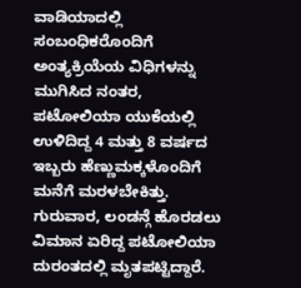ವಾಡಿಯಾದಲ್ಲಿ ಸಂಬಂಧಿಕರೊಂದಿಗೆ ಅಂತ್ಯಕ್ರಿಯೆಯ ವಿಧಿಗಳನ್ನು ಮುಗಿಸಿದ ನಂತರ, ಪಟೋಲಿಯಾ ಯುಕೆಯಲ್ಲಿ ಉಳಿದಿದ್ದ 4 ಮತ್ತು 8 ವರ್ಷದ ಇಬ್ಬರು ಹೆಣ್ಣುಮಕ್ಕಳೊಂದಿಗೆ ಮನೆಗೆ ಮರಳಬೇಕಿತ್ತು. ಗುರುವಾರ, ಲಂಡನ್ಗೆ ಹೊರಡಲು ವಿಮಾನ ಏರಿದ್ದ ಪಟೋಲಿಯಾ ದುರಂತದಲ್ಲಿ ಮೃತಪಟ್ಟಿದ್ದಾರೆ.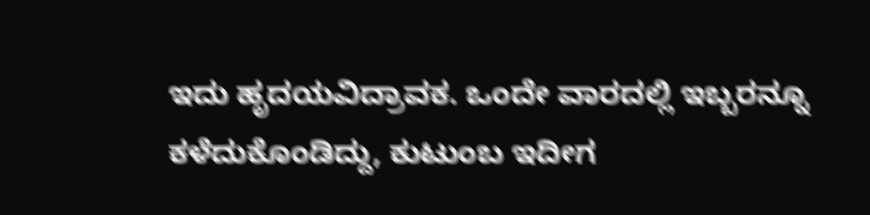ಇದು ಹೃದಯವಿದ್ರಾವಕ. ಒಂದೇ ವಾರದಲ್ಲಿ ಇಬ್ಬರನ್ನೂ ಕಳೆದುಕೊಂಡಿದ್ದು, ಕುಟುಂಬ ಇದೀಗ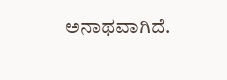ಅನಾಥವಾಗಿದೆ.